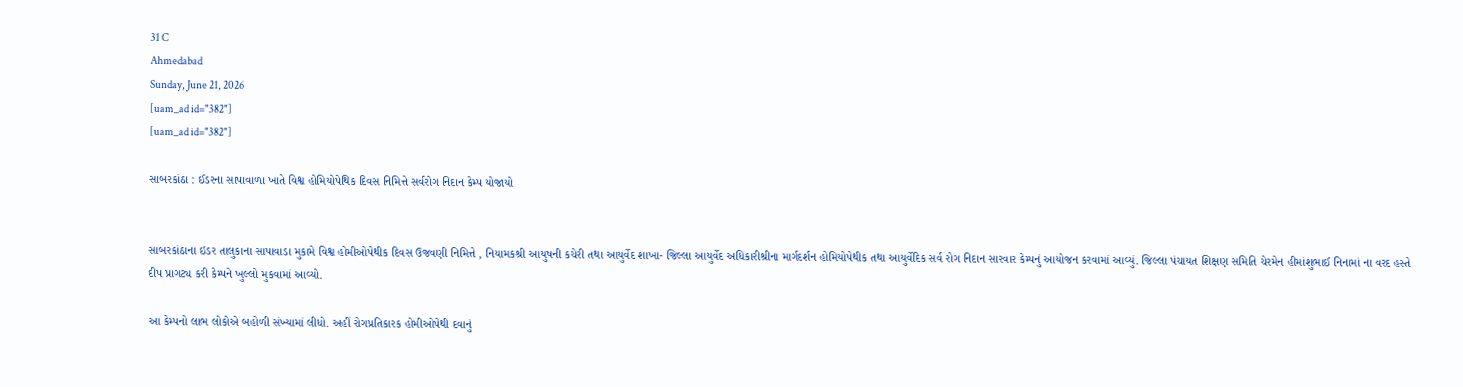31 C
Ahmedabad
Sunday, June 21, 2026
[uam_ad id="382"]
[uam_ad id="382"]

સાબરકાંઠા : ઈડરના સાપાવાળા ખાતે વિશ્વ હોમિયોપેથિક દિવસ નિમિત્તે સર્વરોગ નિદાન કેમ્પ યોજાયો


સાબરકાંઠાના ઇડર તાલુકાના સાપાવાડા મુકામે વિશ્વ હોમીઓપેથીક દિવસ ઉજવણી નિમિત્તે , નિયામકશ્રી આયુષની કચેરી તથા આયુર્વેદ શાખા- જિલ્લા આયુર્વેદ અધિકારીશ્રીના માર્ગદર્શન હોમિયોપેથીક તથા આયુર્વેદિક સર્વ રોગ નિદાન સારવાર કેમ્પનું આયોજન કરવામાં આવ્યું. જિલ્લા પંચાયત શિક્ષણ સમિતિ ચેરમેન હીમાંશુભાઈ નિનામાં ના વરદ હસ્તે દીપ પ્રાગટ્ય કરી કેમ્પને ખુલ્લો મુકવામાં આવ્યો.

આ કેમ્પનો લાભ લોકોએ બહોળી સંખ્યામાં લીધો. અહીં રોગપ્રતિકારક હોમીઓપેથી દવાનું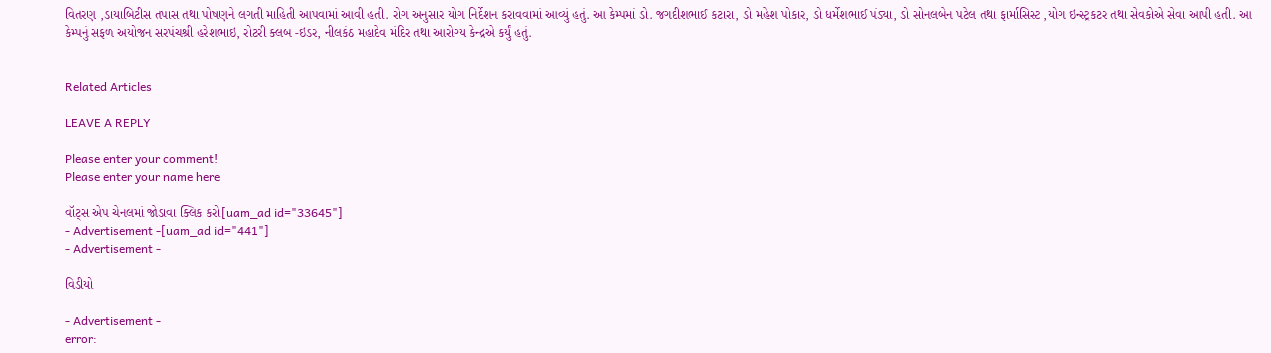વિતરણ ,ડાયાબિટીસ તપાસ તથા પોષણને લગતી માહિતી આપવામાં આવી હતી. રોગ અનુસાર યોગ નિર્દેશન કરાવવામાં આવ્યું હતું. આ કેમ્પમાં ડો. જગદીશભાઈ કટારા, ડો મહેશ પોકાર, ડો ધર્મેશભાઈ પંડ્યા, ડો સોનલબેન પટેલ તથા ફાર્માસિસ્ટ ,યોગ ઇન્સ્ટ્રકટર તથા સેવકોએ સેવા આપી હતી. આ કેમ્પનું સફળ અયોજન સરપંચશ્રી હરેશભાઇ, રોટરી ક્લબ -ઇડર, નીલકંઠ મહાદેવ મંદિર તથા આરોગ્ય કેન્દ્રએ કર્યું હતું.


Related Articles

LEAVE A REPLY

Please enter your comment!
Please enter your name here

વૉટ્સ એપ ચેનલમાં જોડાવા ક્લિક કરો[uam_ad id="33645"]
- Advertisement -[uam_ad id="441"]
- Advertisement -

વિડીયો

- Advertisement -
error: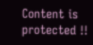Content is protected !!